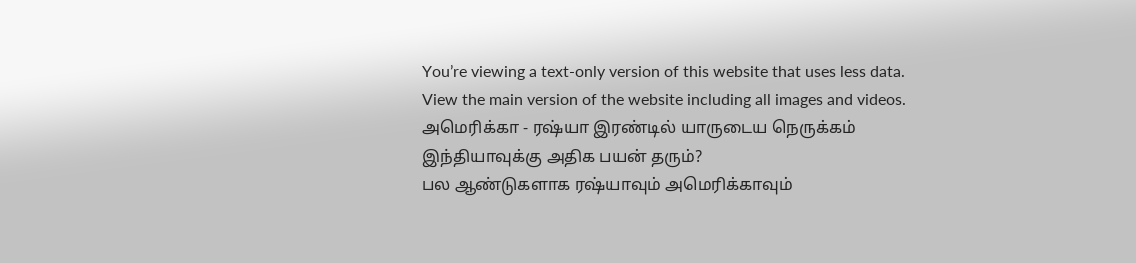You’re viewing a text-only version of this website that uses less data. View the main version of the website including all images and videos.
அமெரிக்கா - ரஷ்யா இரண்டில் யாருடைய நெருக்கம் இந்தியாவுக்கு அதிக பயன் தரும்?
பல ஆண்டுகளாக ரஷ்யாவும் அமெரிக்காவும்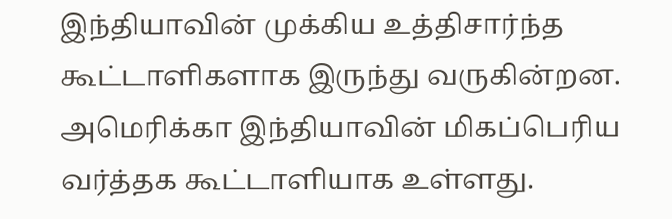இந்தியாவின் முக்கிய உத்திசார்ந்த கூட்டாளிகளாக இருந்து வருகின்றன.
அமெரிக்கா இந்தியாவின் மிகப்பெரிய வர்த்தக கூட்டாளியாக உள்ளது.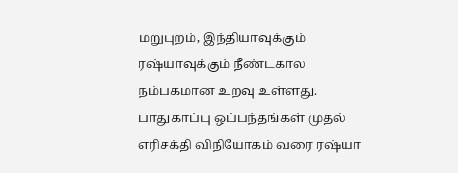மறுபுறம், இந்தியாவுக்கும் ரஷ்யாவுக்கும் நீண்டகால நம்பகமான உறவு உள்ளது. பாதுகாப்பு ஒப்பந்தங்கள் முதல் எரிசக்தி விநியோகம் வரை ரஷ்யா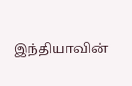இந்தியாவின்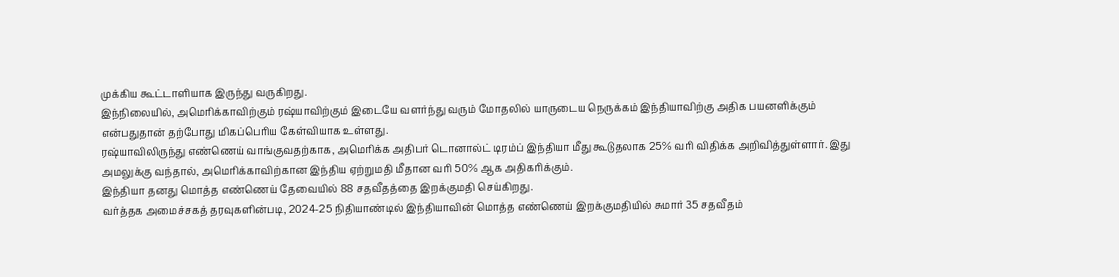முக்கிய கூட்டாளியாக இருந்து வருகிறது.
இந்நிலையில், அமெரிக்காவிற்கும் ரஷ்யாவிற்கும் இடையே வளர்ந்து வரும் மோதலில் யாருடைய நெருக்கம் இந்தியாவிற்கு அதிக பயனளிக்கும் என்பதுதான் தற்போது மிகப்பெரிய கேள்வியாக உள்ளது.
ரஷ்யாவிலிருந்து எண்ணெய் வாங்குவதற்காக, அமெரிக்க அதிபர் டொனால்ட் டிரம்ப் இந்தியா மீது கூடுதலாக 25% வரி விதிக்க அறிவித்துள்ளார். இது அமலுக்கு வந்தால், அமெரிக்காவிற்கான இந்திய ஏற்றுமதி மீதான வரி 50% ஆக அதிகரிக்கும்.
இந்தியா தனது மொத்த எண்ணெய் தேவையில் 88 சதவீதத்தை இறக்குமதி செய்கிறது.
வர்த்தக அமைச்சகத் தரவுகளின்படி, 2024-25 நிதியாண்டில் இந்தியாவின் மொத்த எண்ணெய் இறக்குமதியில் சுமார் 35 சதவீதம்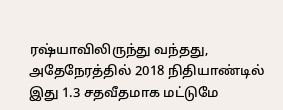ரஷ்யாவிலிருந்து வந்தது, அதேநேரத்தில் 2018 நிதியாண்டில் இது 1.3 சதவீதமாக மட்டுமே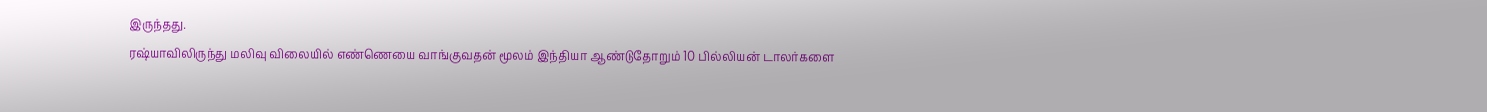இருந்தது.
ரஷ்யாவிலிருந்து மலிவு விலையில் எண்ணெயை வாங்குவதன் மூலம் இந்தியா ஆண்டுதோறும் 10 பில்லியன் டாலர்களை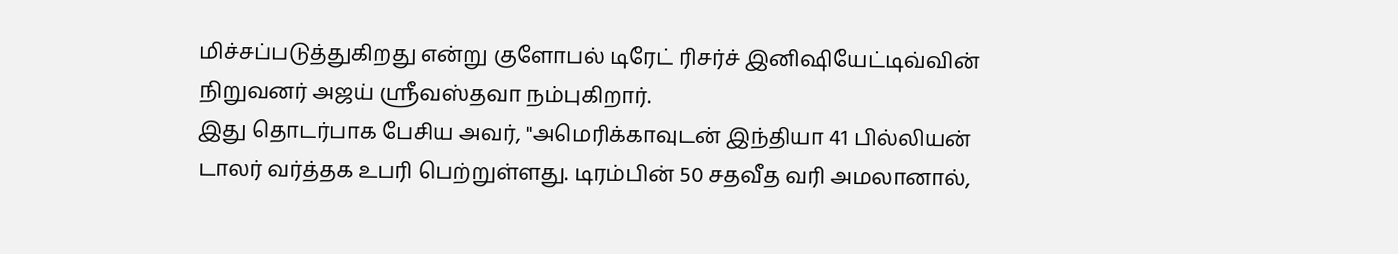மிச்சப்படுத்துகிறது என்று குளோபல் டிரேட் ரிசர்ச் இனிஷியேட்டிவ்வின் நிறுவனர் அஜய் ஸ்ரீவஸ்தவா நம்புகிறார்.
இது தொடர்பாக பேசிய அவர், "அமெரிக்காவுடன் இந்தியா 41 பில்லியன் டாலர் வர்த்தக உபரி பெற்றுள்ளது. டிரம்பின் 50 சதவீத வரி அமலானால்,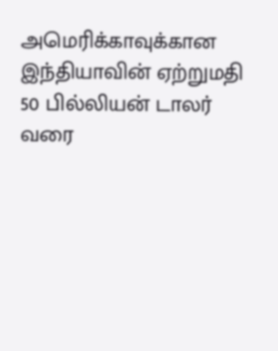அமெரிக்காவுக்கான இந்தியாவின் ஏற்றுமதி 50 பில்லியன் டாலர் வரை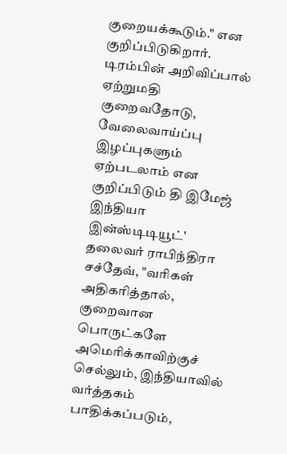குறையக்கூடும்." என குறிப்பிடுகிறார்.
டிரம்பின் அறிவிப்பால் ஏற்றுமதி குறைவதோடு, வேலைவாய்ப்பு இழப்புகளும் ஏற்படலாம் என குறிப்பிடும் தி இமேஜ் இந்தியா இன்ஸ்டிடியூட்' தலைவர் ராபிந்திரா சச்தேவ், "வரிகள் அதிகரித்தால், குறைவான பொருட்களே அமெரிக்காவிற்குச் செல்லும், இந்தியாவில் வர்த்தகம் பாதிக்கப்படும்,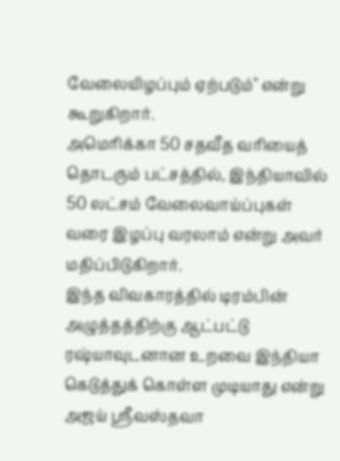வேலையிழப்பும் ஏற்படும்" என்று கூறுகிறார்.
அமெரிக்கா 50 சதவீத வரியைத் தொடரும் பட்சத்தில், இந்தியாவில் 50 லட்சம் வேலைவாய்ப்புகள் வரை இழப்பு வரலாம் என்று அவர் மதிப்பிடுகிறார்.
இந்த விவகாரத்தில் டிரம்பின் அழுத்தத்திற்கு ஆட்பட்டு ரஷ்யாவுடனான உறவை இந்தியா கெடுத்துக் கொள்ள முடியாது என்று அஜய் ஸ்ரீவஸ்தவா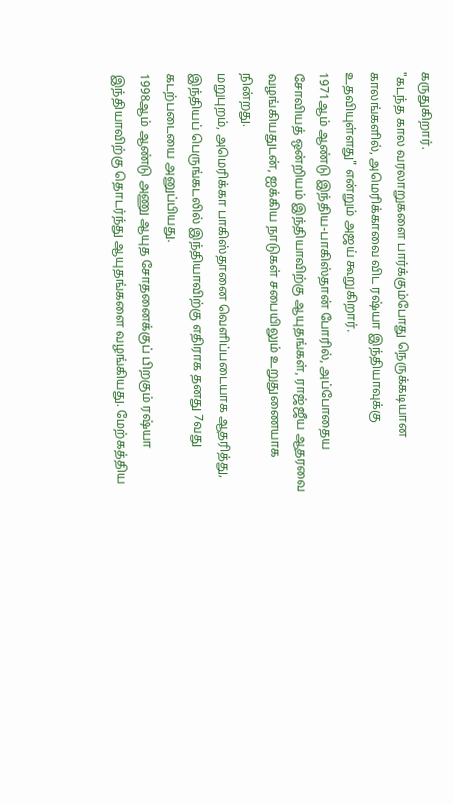கருதுகிறார்.
"கடந்த கால வரலாறுகளை பார்க்கும்போது நெருக்கடியான காலங்களில், அமெரிக்காவை விட ரஷ்யா இந்தியாவுக்கு உதவியுள்ளது" என்றும் அஜய் கூறுகிறார்.
1971ஆம் ஆண்டு இந்திய-பாகிஸ்தான் போரில், அப்போதைய சோவியத் ஒன்றியம் இந்தியாவிற்கு ஆயுதங்கள், ராஜ்ஜீய ஆதரவை வழங்கியதுடன், ஐக்கிய நாடுகள் சபையிலும் உறுதுணையாக நின்றது.
மறுபுறம், அமெரிக்கா பாகிஸ்தானை வெளிப்படையாக ஆதரித்து, இந்தியப் பெருங்கடலில் இந்தியாவிற்கு எதிராக தனது 7வது கடற்படையை அனுப்பியது.
1998ஆம் ஆண்டு அணு ஆயுத சோதனைக்குப் பிறகும் ரஷ்யா இந்தியாவிற்கு தொடர்ந்து ஆயுதங்களை வழங்கியது. மேற்கத்திய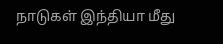நாடுகள் இந்தியா மீது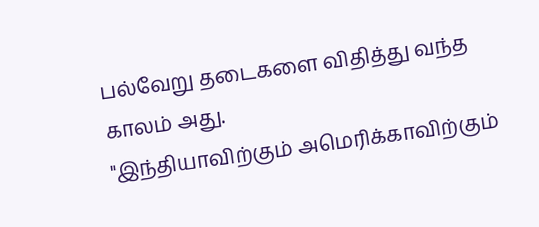பல்வேறு தடைகளை விதித்து வந்த காலம் அது.
"இந்தியாவிற்கும் அமெரிக்காவிற்கும்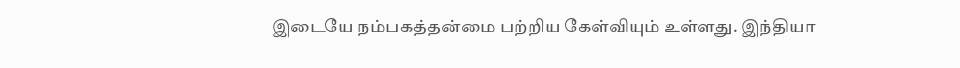இடையே நம்பகத்தன்மை பற்றிய கேள்வியும் உள்ளது. இந்தியா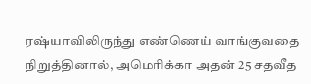ரஷ்யாவிலிருந்து எண்ணெய் வாங்குவதை நிறுத்தினால், அமெரிக்கா அதன் 25 சதவீத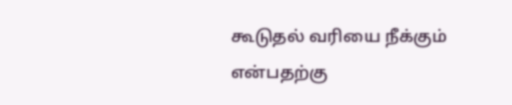கூடுதல் வரியை நீக்கும் என்பதற்கு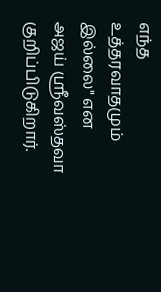எந்த உத்தரவாதமும் இல்லை" என அஜய் ஸ்ரீவஸ்தவா குறிப்பிடுகிறார்.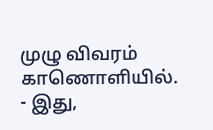முழு விவரம் காணொளியில்.
- இது,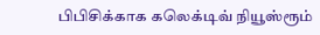பிபிசிக்காக கலெக்டிவ் நியூஸ்ரூம்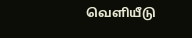வெளியீடு